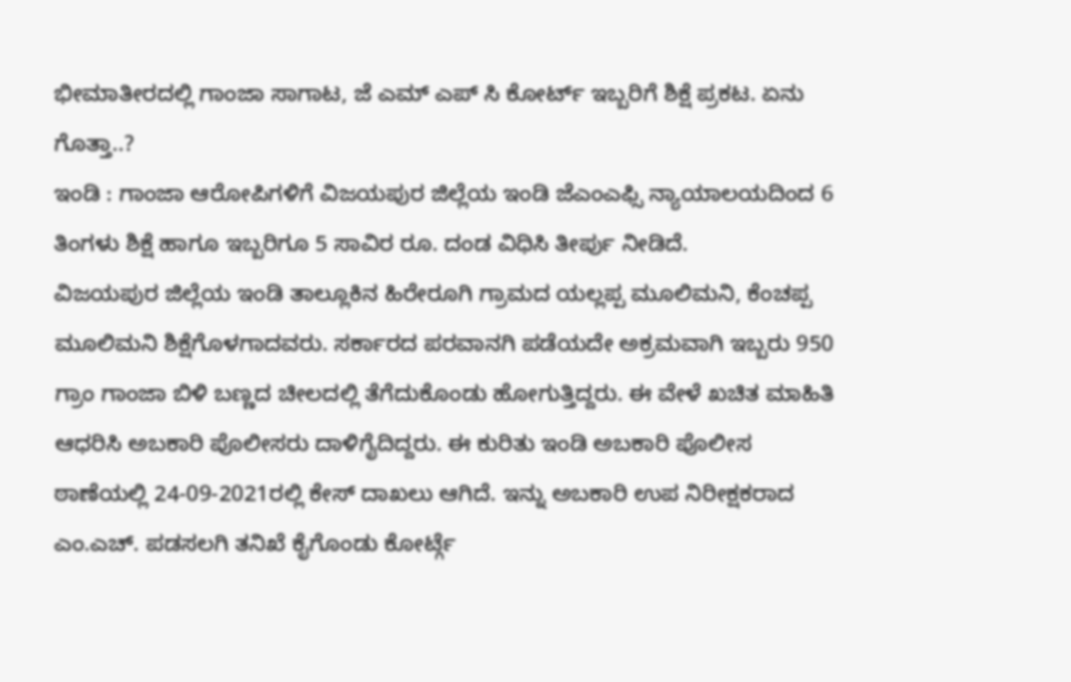ಭೀಮಾತೀರದಲ್ಲಿ ಗಾಂಜಾ ಸಾಗಾಟ, ಜೆ ಎಮ್ ಎಪ್ ಸಿ ಕೋರ್ಟ್ ಇಬ್ಬರಿಗೆ ಶಿಕ್ಷೆ ಪ್ರಕಟ. ಏನು ಗೊತ್ತಾ..?
ಇಂಡಿ : ಗಾಂಜಾ ಆರೋಪಿಗಳಿಗೆ ವಿಜಯಪುರ ಜಿಲ್ಲೆಯ ಇಂಡಿ ಜೆಎಂಎಫ್ಸಿ ನ್ಯಾಯಾಲಯದಿಂದ 6 ತಿಂಗಳು ಶಿಕ್ಷೆ ಹಾಗೂ ಇಬ್ಬರಿಗೂ 5 ಸಾವಿರ ರೂ. ದಂಡ ವಿಧಿಸಿ ತೀರ್ಪು ನೀಡಿದೆ.
ವಿಜಯಪುರ ಜಿಲ್ಲೆಯ ಇಂಡಿ ತಾಲ್ಲೂಕಿನ ಹಿರೇರೂಗಿ ಗ್ರಾಮದ ಯಲ್ಲಪ್ಪ ಮೂಲಿಮನಿ, ಕೆಂಚಪ್ಪ ಮೂಲಿಮನಿ ಶಿಕ್ಷೆಗೊಳಗಾದವರು. ಸರ್ಕಾರದ ಪರವಾನಗಿ ಪಡೆಯದೇ ಅಕ್ರಮವಾಗಿ ಇಬ್ಬರು 950 ಗ್ರಾಂ ಗಾಂಜಾ ಬಿಳಿ ಬಣ್ಣದ ಚೀಲದಲ್ಲಿ ತೆಗೆದುಕೊಂಡು ಹೋಗುತ್ತಿದ್ದರು. ಈ ವೇಳೆ ಖಚಿತ ಮಾಹಿತಿ ಆಧರಿಸಿ ಅಬಕಾರಿ ಪೊಲೀಸರು ದಾಳಿಗೈದಿದ್ದರು. ಈ ಕುರಿತು ಇಂಡಿ ಅಬಕಾರಿ ಪೊಲೀಸ ಠಾಣೆಯಲ್ಲಿ 24-09-2021ರಲ್ಲಿ ಕೇಸ್ ದಾಖಲು ಆಗಿದೆ. ಇನ್ನು ಅಬಕಾರಿ ಉಪ ನಿರೀಕ್ಷಕರಾದ ಎಂ.ಎಚ್. ಪಡಸಲಗಿ ತನಿಖೆ ಕೈಗೊಂಡು ಕೋರ್ಟ್ಗೆ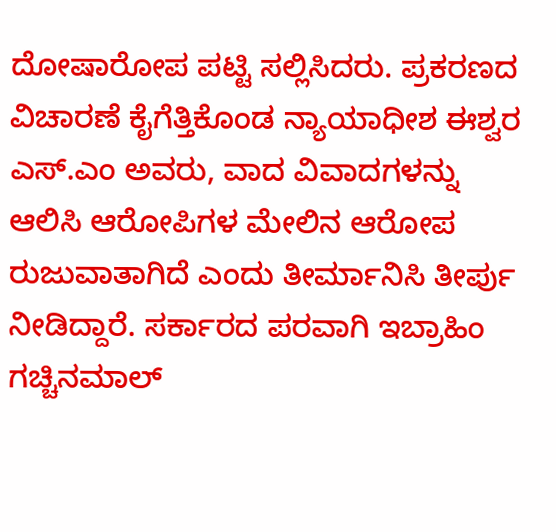ದೋಷಾರೋಪ ಪಟ್ಟಿ ಸಲ್ಲಿಸಿದರು. ಪ್ರಕರಣದ ವಿಚಾರಣೆ ಕೈಗೆತ್ತಿಕೊಂಡ ನ್ಯಾಯಾಧೀಶ ಈಶ್ವರ ಎಸ್.ಎಂ ಅವರು, ವಾದ ವಿವಾದಗಳನ್ನು ಆಲಿಸಿ ಆರೋಪಿಗಳ ಮೇಲಿನ ಆರೋಪ ರುಜುವಾತಾಗಿದೆ ಎಂದು ತೀರ್ಮಾನಿಸಿ ತೀರ್ಪು ನೀಡಿದ್ದಾರೆ. ಸರ್ಕಾರದ ಪರವಾಗಿ ಇಬ್ರಾಹಿಂ ಗಚ್ಚಿನಮಾಲ್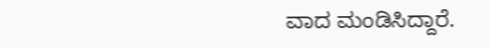ವಾದ ಮಂಡಿಸಿದ್ದಾರೆ.